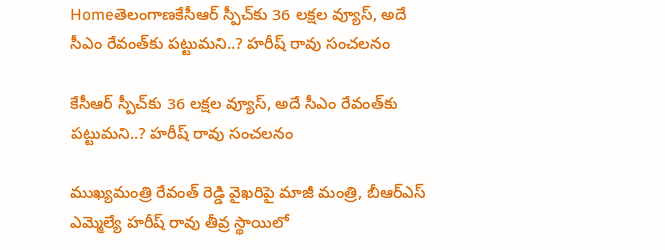Homeతెలంగాణకేసీఆర్ స్పీచ్‌కు 36 లక్షల వ్యూస్, అదే సీఎం రేవంత్‌కు పట్టుమని..? హరీష్ రావు సంచలనం

కేసీఆర్ స్పీచ్‌కు 36 లక్షల వ్యూస్, అదే సీఎం రేవంత్‌కు పట్టుమని..? హరీష్ రావు సంచలనం

ముఖ్యమంత్రి రేవంత్ రెడ్డి వైఖరిపై మాజీ మంత్రి, బీఆర్ఎస్ ఎమ్మెల్యే హరీష్ రావు తీవ్ర స్థాయిలో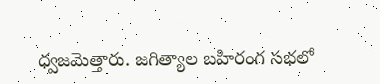ధ్వజమెత్తారు. జగిత్యాల బహిరంగ సభలో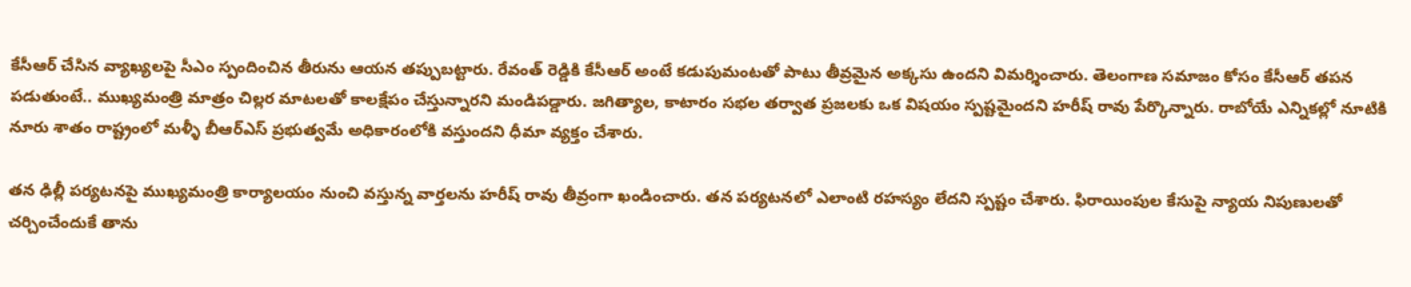కేసీఆర్ చేసిన వ్యాఖ్యలపై సీఎం స్పందించిన తీరును ఆయన తప్పుబట్టారు. రేవంత్ రెడ్డికి కేసీఆర్ అంటే కడుపుమంటతో పాటు తీవ్రమైన అక్కసు ఉందని విమర్శించారు. తెలంగాణ సమాజం కోసం కేసీఆర్ తపన పడుతుంటే.. ముఖ్యమంత్రి మాత్రం చిల్లర మాటలతో కాలక్షేపం చేస్తున్నారని మండిపడ్డారు. జగిత్యాల, కాటారం సభల తర్వాత ప్రజలకు ఒక విషయం స్పష్టమైందని హరీష్ రావు పేర్కొన్నారు. రాబోయే ఎన్నికల్లో నూటికి నూరు శాతం రాష్ట్రంలో మళ్ళీ బీఆర్ఎస్ ప్రభుత్వమే అధికారంలోకి వస్తుందని ధీమా వ్యక్తం చేశారు.

తన ఢిల్లీ పర్యటనపై ముఖ్యమంత్రి కార్యాలయం నుంచి వస్తున్న వార్తలను హరీష్ రావు తీవ్రంగా ఖండించారు. తన పర్యటనలో ఎలాంటి రహస్యం లేదని స్పష్టం చేశారు. ఫిరాయింపుల కేసుపై న్యాయ నిపుణులతో చర్చించేందుకే తాను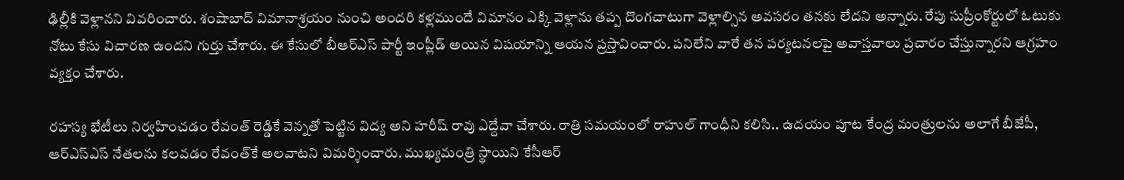ఢిల్లీకి వెళ్లానని వివరించారు. శంషాబాద్ విమానాశ్రయం నుంచి అందరి కళ్లముందే విమానం ఎక్కి వెళ్లాను తప్ప దొంగచాటుగా వెళ్లాల్సిన అవసరం తనకు లేదని అన్నారు. రేపు సుప్రీంకోర్టులో ఓటుకు నోటు కేసు విచారణ ఉందని గుర్తు చేశారు. ఈ కేసులో బీఆర్ఎస్ పార్టీ ఇంప్లీడ్ అయిన విషయాన్ని ఆయన ప్రస్తావించారు. పనిలేని వారే తన పర్యటనలపై అవాస్తవాలు ప్రచారం చేస్తున్నారని ఆగ్రహం వ్యక్తం చేశారు.

రహస్య భేటీలు నిర్వహించడం రేవంత్ రెడ్డికే వెన్నతో పెట్టిన విద్య అని హరీష్ రావు ఎద్దేవా చేశారు. రాత్రి సమయంలో రాహుల్ గాంధీని కలిసి.. ఉదయం పూట కేంద్ర మంత్రులను అలాగే బీజేపీ, ఆర్ఎస్ఎస్ నేతలను కలవడం రేవంత్‌కే అలవాటని విమర్శించారు. ముఖ్యమంత్రి స్థాయిని కేసీఆర్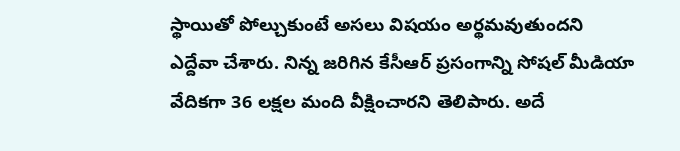స్థాయితో పోల్చుకుంటే అసలు విషయం అర్థమవుతుందని ఎద్దేవా చేశారు. నిన్న జరిగిన కేసీఆర్ ప్రసంగాన్ని సోషల్ మీడియా వేదికగా 36 లక్షల మంది వీక్షించారని తెలిపారు. అదే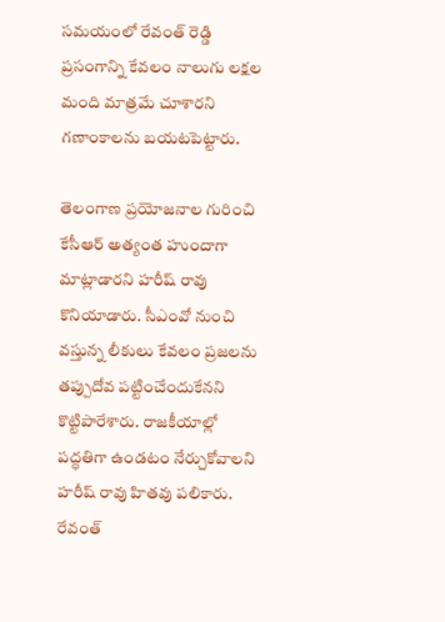సమయంలో రేవంత్ రెడ్డి ప్రసంగాన్ని కేవలం నాలుగు లక్షల మంది మాత్రమే చూశారని గణాంకాలను బయటపెట్టారు.

తెలంగాణ ప్రయోజనాల గురించి కేసీఆర్ అత్యంత హుందాగా మాట్లాడారని హరీష్ రావు కొనియాడారు. సీఎంవో నుంచి వస్తున్న లీకులు కేవలం ప్రజలను తప్పుదోవ పట్టించేందుకేనని కొట్టిపారేశారు. రాజకీయాల్లో పద్ధతిగా ఉండటం నేర్చుకోవాలని హరీష్ రావు హితవు పలికారు. రేవంత్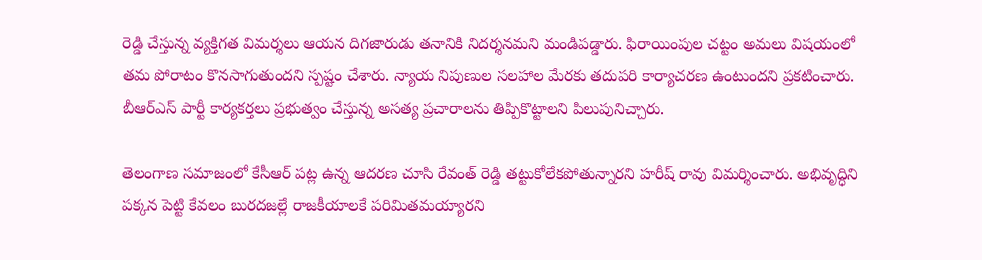రెడ్డి చేస్తున్న వ్యక్తిగత విమర్శలు ఆయన దిగజారుడు తనానికి నిదర్శనమని మండిపడ్డారు. ఫిరాయింపుల చట్టం అమలు విషయంలో తమ పోరాటం కొనసాగుతుందని స్పష్టం చేశారు. న్యాయ నిపుణుల సలహాల మేరకు తదుపరి కార్యాచరణ ఉంటుందని ప్రకటించారు. బీఆర్ఎస్ పార్టీ కార్యకర్తలు ప్రభుత్వం చేస్తున్న అసత్య ప్రచారాలను తిప్పికొట్టాలని పిలుపునిచ్చారు.

తెలంగాణ సమాజంలో కేసీఆర్ పట్ల ఉన్న ఆదరణ చూసి రేవంత్ రెడ్డి తట్టుకోలేకపోతున్నారని హరీష్ రావు విమర్శించారు. అభివృద్ధిని పక్కన పెట్టి కేవలం బురదజల్లే రాజకీయాలకే పరిమితమయ్యారని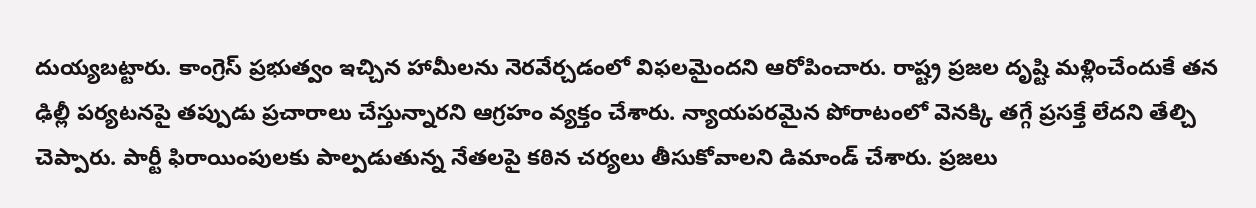దుయ్యబట్టారు. కాంగ్రెస్ ప్రభుత్వం ఇచ్చిన హామీలను నెరవేర్చడంలో విఫలమైందని ఆరోపించారు. రాష్ట్ర ప్రజల దృష్టి మళ్లించేందుకే తన ఢిల్లీ పర్యటనపై తప్పుడు ప్రచారాలు చేస్తున్నారని ఆగ్రహం వ్యక్తం చేశారు. న్యాయపరమైన పోరాటంలో వెనక్కి తగ్గే ప్రసక్తే లేదని తేల్చి చెప్పారు. పార్టీ ఫిరాయింపులకు పాల్పడుతున్న నేతలపై కఠిన చర్యలు తీసుకోవాలని డిమాండ్ చేశారు. ప్రజలు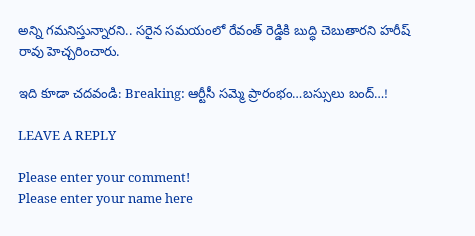అన్ని గమనిస్తున్నారని.. సరైన సమయంలో రేవంత్ రెడ్డికి బుద్ధి చెబుతారని హరీష్ రావు హెచ్చరించారు.

ఇది కూడా చదవండి: Breaking: ఆర్టీసీ సమ్మె ప్రారంభం…బస్సులు బంద్…!

LEAVE A REPLY

Please enter your comment!
Please enter your name here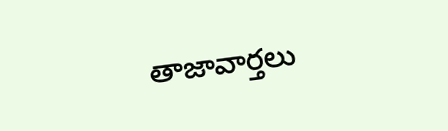తాజావార్తలు